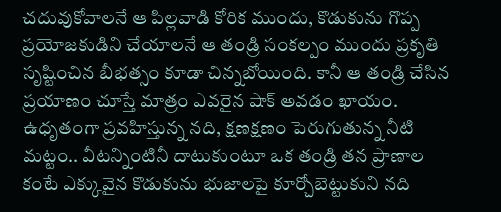చదువుకోవాలనే ఆ పిల్లవాడి కోరిక ముందు, కొడుకును గొప్ప ప్రయోజకుడిని చేయాలనే ఆ తండ్రి సంకల్పం ముందు ప్రకృతి సృష్టించిన బీభత్సం కూడా చిన్నబోయింది. కానీ ఆ తండ్రి చేసిన ప్రయాణం చూస్తే మాత్రం ఎవరైన షాక్ అవడం ఖాయం. ఉధృతంగా ప్రవహిస్తున్న నది, క్షణక్షణం పెరుగుతున్న నీటి మట్టం.. వీటన్నింటినీ దాటుకుంటూ ఒక తండ్రి తన ప్రాణాల కంటే ఎక్కువైన కొడుకును భుజాలపై కూర్చోబెట్టుకుని నది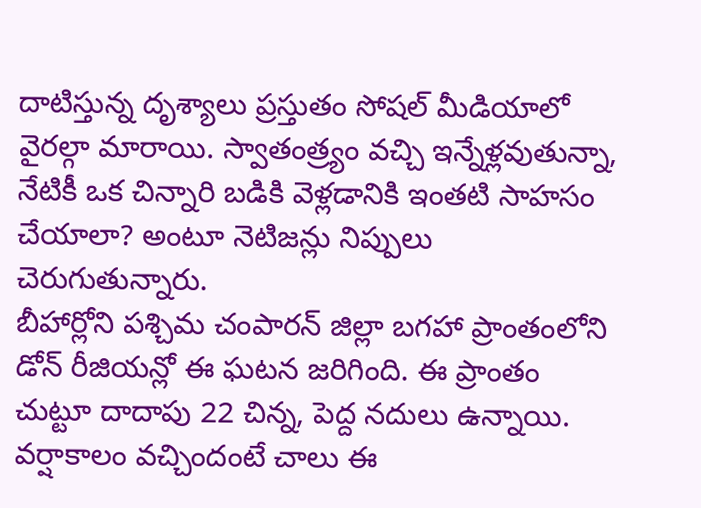దాటిస్తున్న దృశ్యాలు ప్రస్తుతం సోషల్ మీడియాలో వైరల్గా మారాయి. స్వాతంత్ర్యం వచ్చి ఇన్నేళ్లవుతున్నా, నేటికీ ఒక చిన్నారి బడికి వెళ్లడానికి ఇంతటి సాహసం చేయాలా? అంటూ నెటిజన్లు నిప్పులు చెరుగుతున్నారు.
బీహార్లోని పశ్చిమ చంపారన్ జిల్లా బగహా ప్రాంతంలోని డోన్ రీజియన్లో ఈ ఘటన జరిగింది. ఈ ప్రాంతం చుట్టూ దాదాపు 22 చిన్న, పెద్ద నదులు ఉన్నాయి. వర్షాకాలం వచ్చిందంటే చాలు ఈ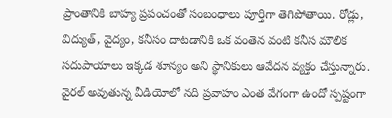ప్రాంతానికి బాహ్య ప్రపంచంతో సంబంధాలు పూర్తిగా తెగిపోతాయి. రోడ్లు, విద్యుత్, వైద్యం, కనీసం దాటడానికి ఒక వంతెన వంటి కనీస మౌలిక సదుపాయాలు ఇక్కడ శూన్యం అని స్థానికులు ఆవేదన వ్యక్తం చేస్తున్నారు. వైరల్ అవుతున్న వీడియోలో నది ప్రవాహం ఎంత వేగంగా ఉందో స్పష్టంగా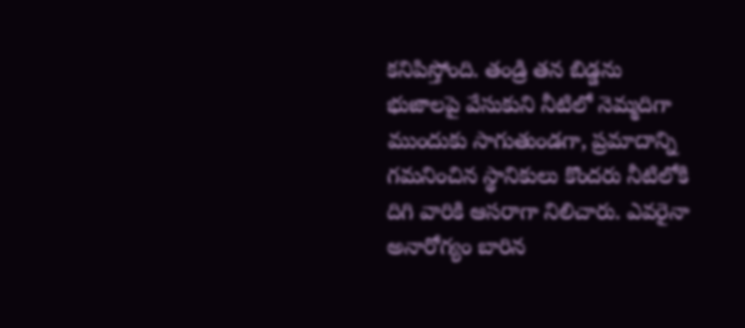కనిపిస్తోంది. తండ్రి తన బిడ్డను భుజాలపై వేసుకుని నీటిలో నెమ్మదిగా ముందుకు సాగుతుండగా, ప్రమాదాన్ని గమనించిన స్థానికులు కొందరు నీటిలోకి దిగి వారికి ఆసరాగా నిలిచారు. ఎవరైనా అనారోగ్యం బారిన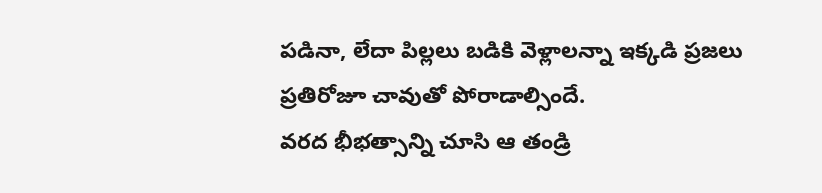పడినా, లేదా పిల్లలు బడికి వెళ్లాలన్నా ఇక్కడి ప్రజలు ప్రతిరోజూ చావుతో పోరాడాల్సిందే.
వరద భీభత్సాన్ని చూసి ఆ తండ్రి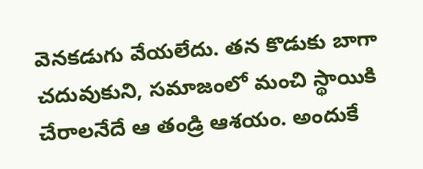వెనకడుగు వేయలేదు. తన కొడుకు బాగా చదువుకుని, సమాజంలో మంచి స్థాయికి చేరాలనేదే ఆ తండ్రి ఆశయం. అందుకే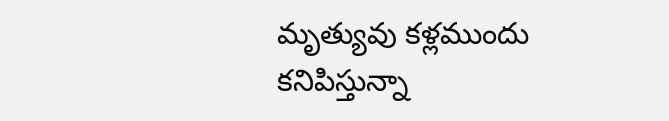మృత్యువు కళ్లముందు కనిపిస్తున్నా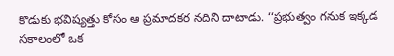కొడుకు భవిష్యత్తు కోసం ఆ ప్రమాదకర నదిని దాటాడు. ‘‘ప్రభుత్వం గనుక ఇక్కడ సకాలంలో ఒక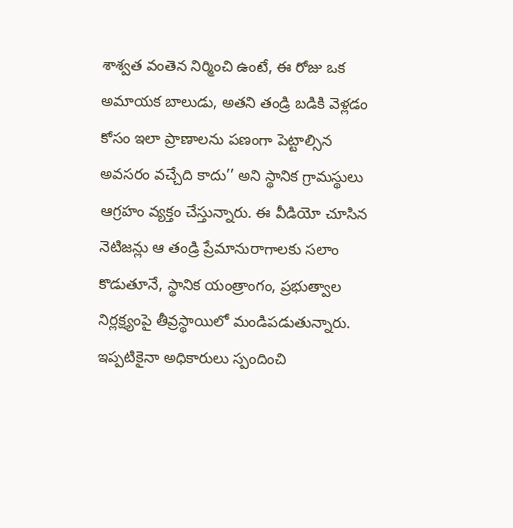శాశ్వత వంతెన నిర్మించి ఉంటే, ఈ రోజు ఒక అమాయక బాలుడు, అతని తండ్రి బడికి వెళ్లడం కోసం ఇలా ప్రాణాలను పణంగా పెట్టాల్సిన అవసరం వచ్చేది కాదు’’ అని స్థానిక గ్రామస్థులు ఆగ్రహం వ్యక్తం చేస్తున్నారు. ఈ వీడియో చూసిన నెటిజన్లు ఆ తండ్రి ప్రేమానురాగాలకు సలాం కొడుతూనే, స్థానిక యంత్రాంగం, ప్రభుత్వాల నిర్లక్ష్యంపై తీవ్రస్థాయిలో మండిపడుతున్నారు. ఇప్పటికైనా అధికారులు స్పందించి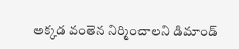అక్కడ వంతెన నిర్మించాలని డిమాండ్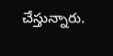చేస్తున్నారు.